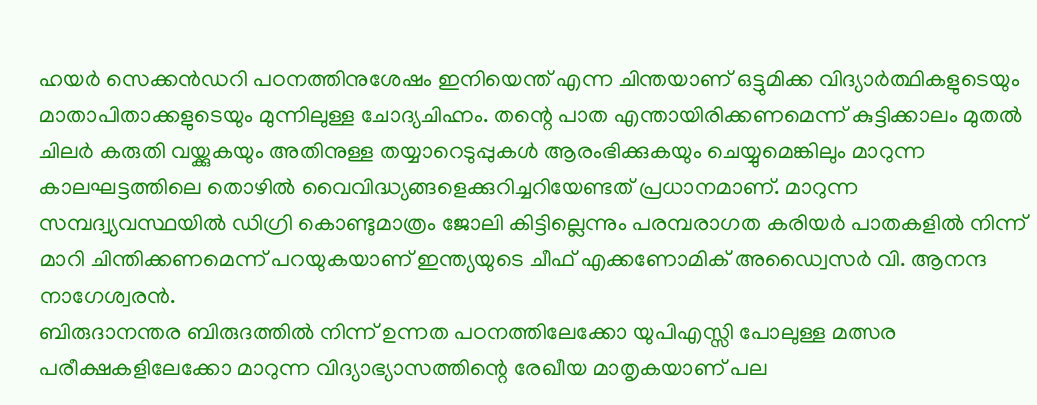ഹയർ സെക്കൻഡറി പഠനത്തിനുശേഷം ഇനിയെന്ത് എന്ന ചിന്തയാണ് ഒട്ടുമിക്ക വിദ്യാർത്ഥികളുടെയും മാതാപിതാക്കളുടെയും മുന്നിലുള്ള ചോദ്യചിഹ്നം. തന്റെ പാത എന്തായിരിക്കണമെന്ന് കുട്ടിക്കാലം മുതൽ ചിലർ കരുതി വയ്ക്കുകയും അതിനുള്ള തയ്യാറെടുപ്പുകൾ ആരംഭിക്കുകയും ചെയ്യുമെങ്കിലും മാറുന്ന കാലഘട്ടത്തിലെ തൊഴിൽ വൈവിദ്ധ്യങ്ങളെക്കുറിച്ചറിയേണ്ടത് പ്രധാനമാണ്. മാറുന്ന സമ്പദ്വ്യവസ്ഥയിൽ ഡിഗ്രി കൊണ്ടുമാത്രം ജോലി കിട്ടില്ലെന്നും പരമ്പരാഗത കരിയർ പാതകളിൽ നിന്ന് മാറി ചിന്തിക്കണമെന്ന് പറയുകയാണ് ഇന്ത്യയുടെ ചീഫ് എക്കണോമിക് അഡ്വൈസർ വി. ആനന്ദ നാഗേശ്വരൻ.
ബിരുദാനന്തര ബിരുദത്തിൽ നിന്ന് ഉന്നത പഠനത്തിലേക്കോ യുപിഎസ്സി പോലുള്ള മത്സര പരീക്ഷകളിലേക്കോ മാറുന്ന വിദ്യാഭ്യാസത്തിന്റെ രേഖീയ മാതൃകയാണ് പല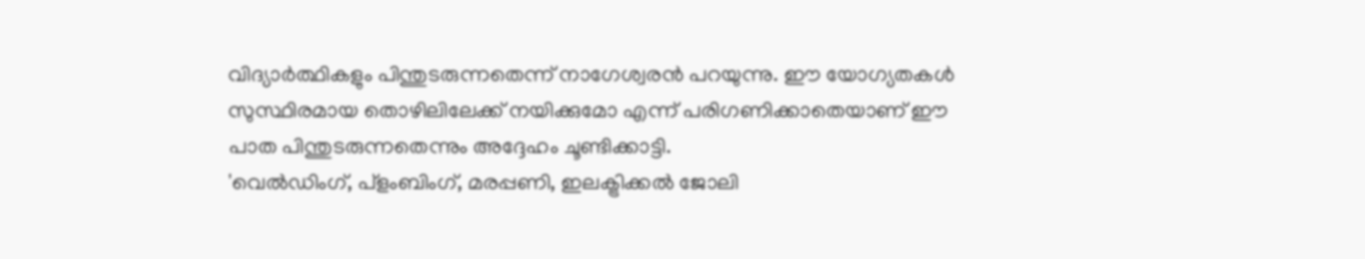വിദ്യാർത്ഥികളും പിന്തുടരുന്നതെന്ന് നാഗേശ്വരൻ പറയുന്നു. ഈ യോഗ്യതകൾ സുസ്ഥിരമായ തൊഴിലിലേക്ക് നയിക്കുമോ എന്ന് പരിഗണിക്കാതെയാണ് ഈ പാത പിന്തുടരുന്നതെന്നും അദ്ദേഹം ചൂണ്ടിക്കാട്ടി.
'വെൽഡിംഗ്, പ്ളംബിംഗ്, മരപ്പണി, ഇലക്ട്രിക്കൽ ജോലി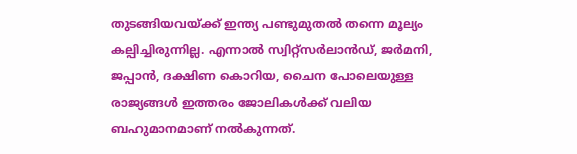തുടങ്ങിയവയ്ക്ക് ഇന്ത്യ പണ്ടുമുതൽ തന്നെ മൂല്യം കല്പിച്ചിരുന്നില്ല. എന്നാൽ സ്വിറ്റ്സർലാൻഡ്, ജർമനി, ജപ്പാൻ, ദക്ഷിണ കൊറിയ, ചൈന പോലെയുള്ള രാജ്യങ്ങൾ ഇത്തരം ജോലികൾക്ക് വലിയ ബഹുമാനമാണ് നൽകുന്നത്.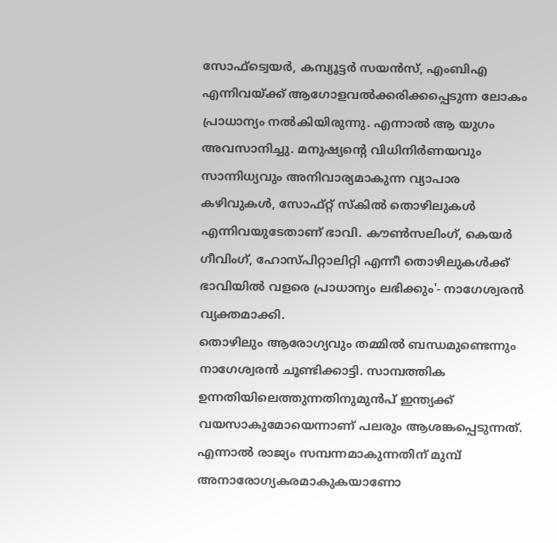സോഫ്ട്വെയർ, കമ്പ്യൂട്ടർ സയൻസ്, എംബിഎ എന്നിവയ്ക്ക് ആഗോളവൽക്കരിക്കപ്പെടുന്ന ലോകം പ്രാധാന്യം നൽകിയിരുന്നു. എന്നാൽ ആ യുഗം അവസാനിച്ചു. മനുഷ്യന്റെ വിധിനിർണയവും സാന്നിധ്യവും അനിവാര്യമാകുന്ന വ്യാപാര കഴിവുകൾ, സോഫ്റ്റ് സ്കിൽ തൊഴിലുകൾ എന്നിവയുടേതാണ് ഭാവി. കൗൺസലിംഗ്, കെയർ ഗീവിംഗ്, ഹോസ്പിറ്റാലിറ്റി എന്നീ തൊഴിലുകൾക്ക് ഭാവിയിൽ വളരെ പ്രാധാന്യം ലഭിക്കും'- നാഗേശ്വരൻ വ്യക്തമാക്കി.
തൊഴിലും ആരോഗ്യവും തമ്മിൽ ബന്ധമുണ്ടെന്നും നാഗേശ്വരൻ ചൂണ്ടിക്കാട്ടി. സാമ്പത്തിക ഉന്നതിയിലെത്തുന്നതിനുമുൻപ് ഇന്ത്യക്ക് വയസാകുമോയെന്നാണ് പലരും ആശങ്കപ്പെടുന്നത്. എന്നാൽ രാജ്യം സമ്പന്നമാകുന്നതിന് മുമ്പ് അനാരോഗ്യകരമാകുകയാണോ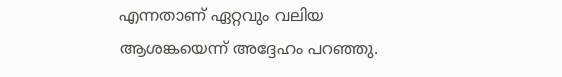എന്നതാണ് ഏറ്റവും വലിയ ആശങ്കയെന്ന് അദ്ദേഹം പറഞ്ഞു.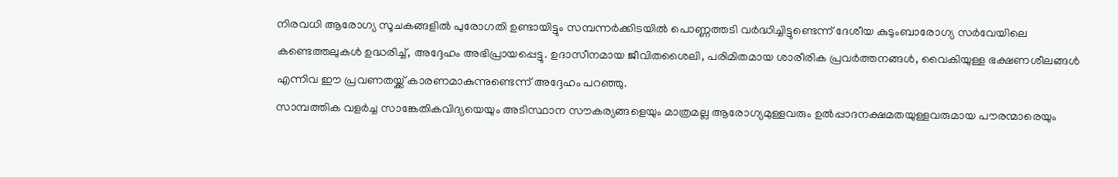നിരവധി ആരോഗ്യ സൂചകങ്ങളിൽ പുരോഗതി ഉണ്ടായിട്ടും സമ്പന്നർക്കിടയിൽ പൊണ്ണത്തടി വർദ്ധിച്ചിട്ടുണ്ടെന്ന് ദേശീയ കുടുംബാരോഗ്യ സർവേയിലെ കണ്ടെത്തലുകൾ ഉദ്ധരിച്ച്, അദ്ദേഹം അഭിപ്രായപ്പെട്ടു. ഉദാസീനമായ ജീവിതശൈലി, പരിമിതമായ ശാരീരിക പ്രവർത്തനങ്ങൾ, വൈകിയുള്ള ഭക്ഷണശീലങ്ങൾ എന്നിവ ഈ പ്രവണതയ്ക്ക് കാരണമാകുന്നുണ്ടെന്ന് അദ്ദേഹം പറഞ്ഞു.
സാമ്പത്തിക വളർച്ച സാങ്കേതികവിദ്യയെയും അടിസ്ഥാന സൗകര്യങ്ങളെയും മാത്രമല്ല ആരോഗ്യമുള്ളവരും ഉൽപ്പാദനക്ഷമതയുള്ളവരുമായ പൗരന്മാരെയും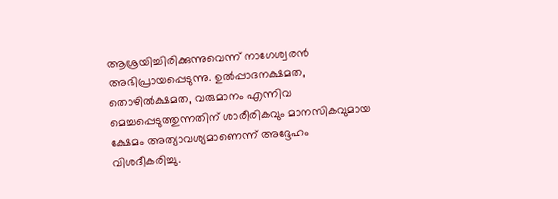ആശ്രയിച്ചിരിക്കുന്നുവെന്ന് നാഗേശ്വരൻ അഭിപ്രായപ്പെടുന്നു. ഉൽപ്പാദനക്ഷമത, തൊഴിൽക്ഷമത, വരുമാനം എന്നിവ മെച്ചപ്പെടുത്തുന്നതിന് ശാരീരികവും മാനസികവുമായ ക്ഷേമം അത്യാവശ്യമാണെന്ന് അദ്ദേഹം വിശദീകരിച്ചു.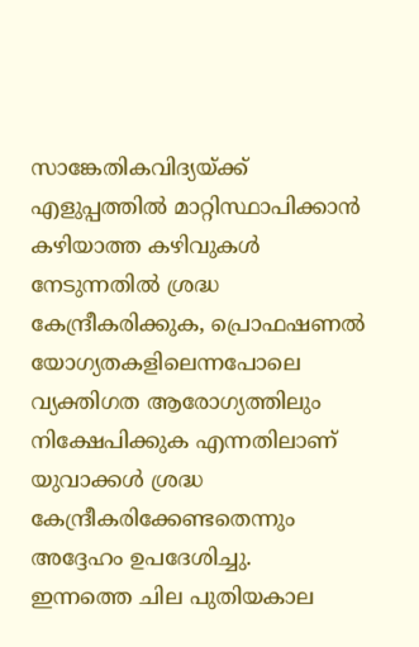സാങ്കേതികവിദ്യയ്ക്ക് എളുപ്പത്തിൽ മാറ്റിസ്ഥാപിക്കാൻ കഴിയാത്ത കഴിവുകൾ നേടുന്നതിൽ ശ്രദ്ധ കേന്ദ്രീകരിക്കുക, പ്രൊഫഷണൽ യോഗ്യതകളിലെന്നപോലെ വ്യക്തിഗത ആരോഗ്യത്തിലും നിക്ഷേപിക്കുക എന്നതിലാണ് യുവാക്കൾ ശ്രദ്ധ കേന്ദ്രീകരിക്കേണ്ടതെന്നും അദ്ദേഹം ഉപദേശിച്ചു.
ഇന്നത്തെ ചില പുതിയകാല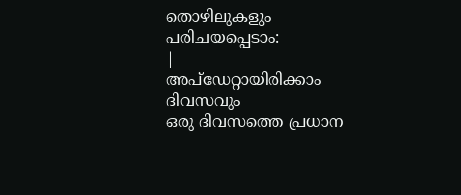തൊഴിലുകളും പരിചയപ്പെടാം:
|
അപ്ഡേറ്റായിരിക്കാം ദിവസവും
ഒരു ദിവസത്തെ പ്രധാന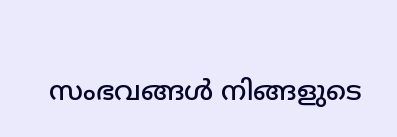സംഭവങ്ങൾ നിങ്ങളുടെ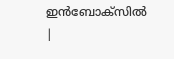ഇൻബോക്സിൽ |